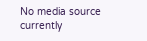No media source currently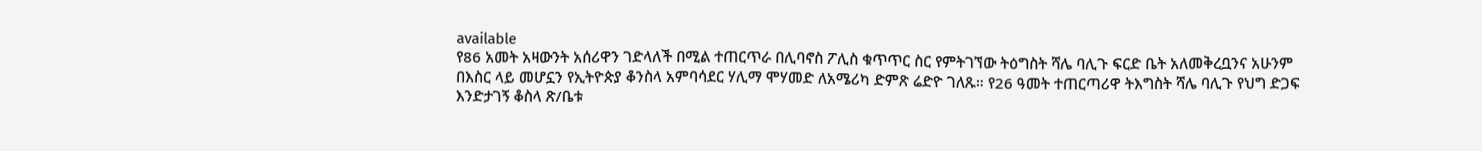available
የ86 አመት አዛውንት አሰሪዋን ገድላለች በሚል ተጠርጥራ በሊባኖስ ፖሊስ ቁጥጥር ስር የምትገኘው ትዕግስት ሻሌ ባሊጉ ፍርድ ቤት አለመቅረቧንና አሁንም በእስር ላይ መሆኗን የኢትዮጵያ ቆንስላ አምባሳደር ሃሊማ ሞሃመድ ለአሜሪካ ድምጽ ሬድዮ ገለጹ። የ26 ዓመት ተጠርጣሪዋ ትእግስት ሻሌ ባሊጉ የህግ ድጋፍ እንድታገኝ ቆስላ ጽ/ቤቱ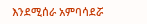እንደሚሰራ አምባሳደሯ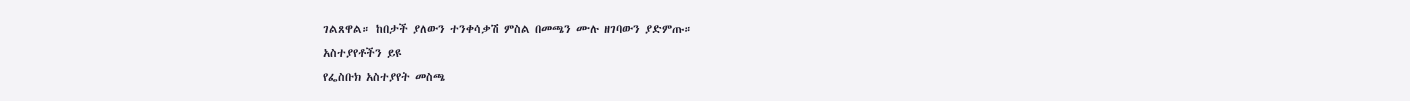ገልጸዋል። ከበታች ያለውን ተንቀሳቃሽ ምስል በመጫን ሙሉ ዘገባውን ያድምጡ።
አስተያየቶችን ይዩ
የፌስቡክ አስተያየት መስጫ